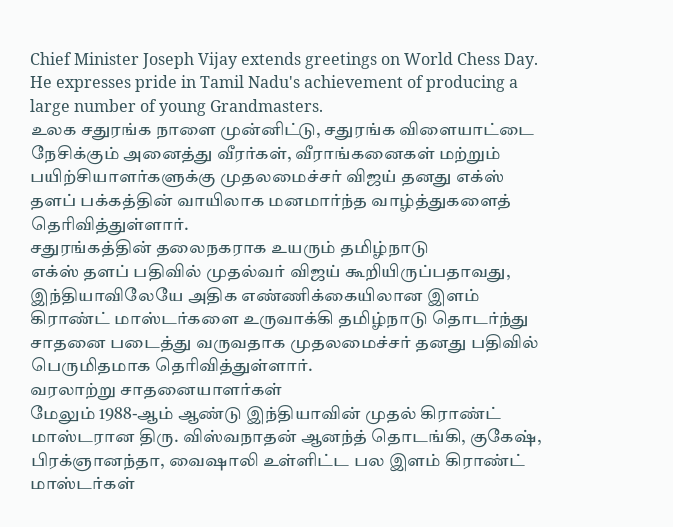Chief Minister Joseph Vijay extends greetings on World Chess Day. He expresses pride in Tamil Nadu's achievement of producing a large number of young Grandmasters.
உலக சதுரங்க நாளை முன்னிட்டு, சதுரங்க விளையாட்டை நேசிக்கும் அனைத்து வீரர்கள், வீராங்கனைகள் மற்றும் பயிற்சியாளர்களுக்கு முதலமைச்சர் விஜய் தனது எக்ஸ் தளப் பக்கத்தின் வாயிலாக மனமார்ந்த வாழ்த்துகளைத் தெரிவித்துள்ளார்.
சதுரங்கத்தின் தலைநகராக உயரும் தமிழ்நாடு
எக்ஸ் தளப் பதிவில் முதல்வர் விஜய் கூறியிருப்பதாவது,
இந்தியாவிலேயே அதிக எண்ணிக்கையிலான இளம் கிராண்ட் மாஸ்டர்களை உருவாக்கி தமிழ்நாடு தொடர்ந்து சாதனை படைத்து வருவதாக முதலமைச்சர் தனது பதிவில் பெருமிதமாக தெரிவித்துள்ளார்.
வரலாற்று சாதனையாளர்கள்
மேலும் 1988-ஆம் ஆண்டு இந்தியாவின் முதல் கிராண்ட் மாஸ்டரான திரு. விஸ்வநாதன் ஆனந்த் தொடங்கி, குகேஷ், பிரக்ஞானந்தா, வைஷாலி உள்ளிட்ட பல இளம் கிராண்ட் மாஸ்டர்கள்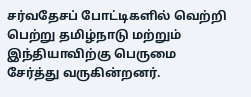சர்வதேசப் போட்டிகளில் வெற்றி பெற்று தமிழ்நாடு மற்றும் இந்தியாவிற்கு பெருமை சேர்த்து வருகின்றனர்.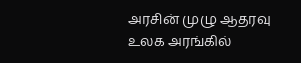அரசின் முழு ஆதரவு
உலக அரங்கில்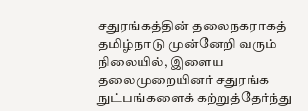சதுரங்கத்தின் தலைநகராகத் தமிழ்நாடு முன்னேறி வரும் நிலையில், இளைய தலைமுறையினர் சதுரங்க நுட்பங்களைக் கற்றுத்தேர்ந்து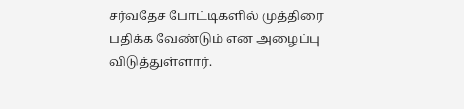சர்வதேச போட்டிகளில் முத்திரை பதிக்க வேண்டும் என அழைப்பு விடுத்துள்ளார்.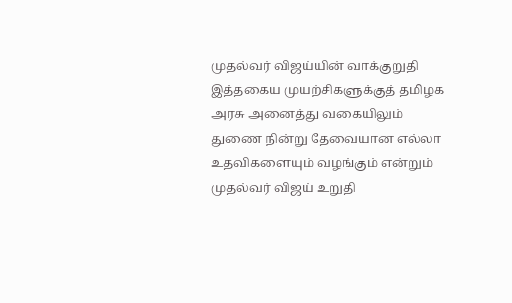முதல்வர் விஜய்யின் வாக்குறுதி
இத்தகைய முயற்சிகளுக்குத் தமிழக அரசு அனைத்து வகையிலும் துணை நின்று தேவையான எல்லா உதவிகளையும் வழங்கும் என்றும் முதல்வர் விஜய் உறுதி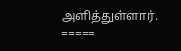அளித்துள்ளார்.
=====